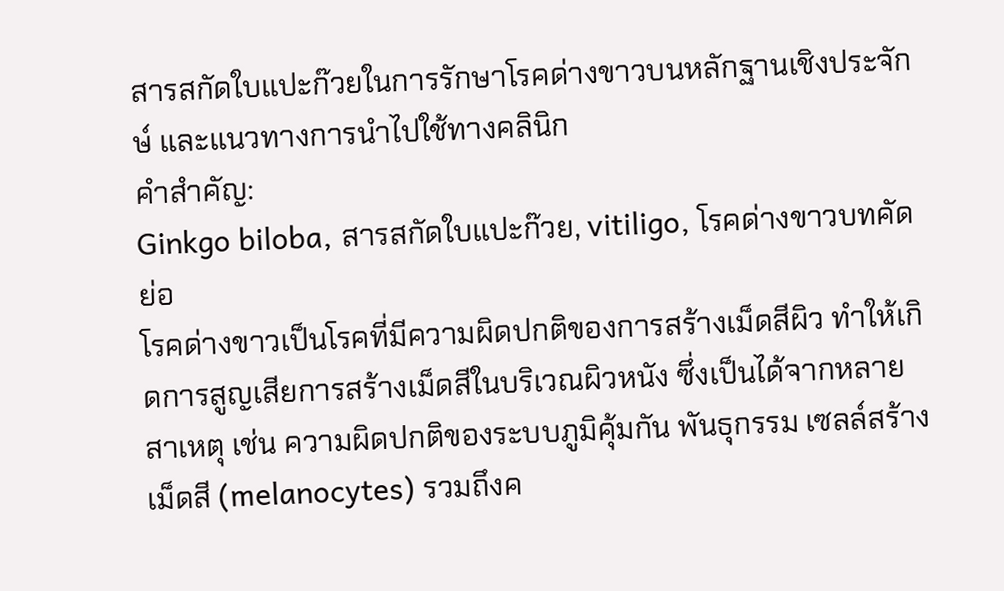สารสกัดใบแปะก๊วยในการรักษาโรคด่างขาวบนหลักฐานเชิงประจักษ์ และแนวทางการนำไปใช้ทางคลินิก
คำสำคัญ:
Ginkgo biloba, สารสกัดใบแปะก๊วย, vitiligo, โรคด่างขาวบทคัดย่อ
โรคด่างขาวเป็นโรคที่มีความผิดปกติของการสร้างเม็ดสีผิว ทำให้เกิดการสูญเสียการสร้างเม็ดสีในบริเวณผิวหนัง ซึ่งเป็นได้จากหลายสาเหตุ เช่น ความผิดปกติของระบบภูมิคุ้มกัน พันธุกรรม เซลล์สร้างเม็ดสี (melanocytes) รวมถึงค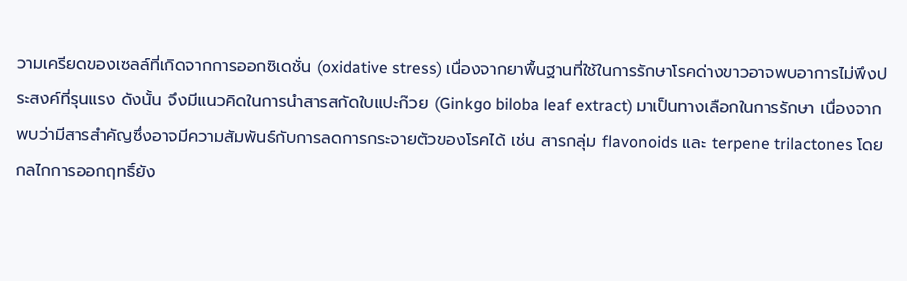วามเครียดของเซลล์ที่เกิดจากการออกซิเดชั่น (oxidative stress) เนื่องจากยาพื้นฐานที่ใช้ในการรักษาโรคด่างขาวอาจพบอาการไม่พึงประสงค์ที่รุนแรง ดังนั้น จึงมีแนวคิดในการนำสารสกัดใบแปะก๊วย (Ginkgo biloba leaf extract) มาเป็นทางเลือกในการรักษา เนื่องจากพบว่ามีสารสำคัญซึ่งอาจมีความสัมพันธ์กับการลดการกระจายตัวของโรคได้ เช่น สารกลุ่ม flavonoids และ terpene trilactones โดยกลไกการออกฤทธิ์ยัง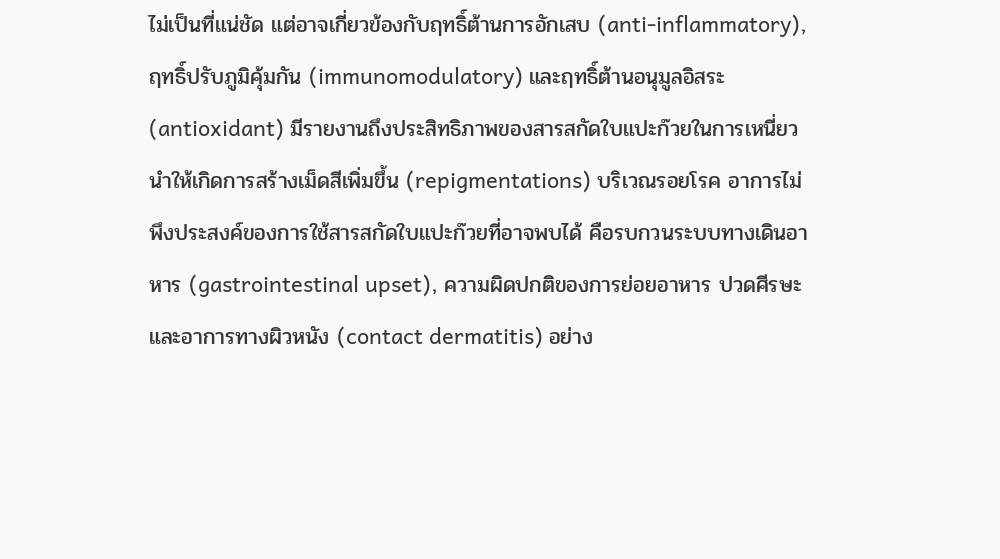ไม่เป็นที่แน่ชัด แต่อาจเกี่ยวข้องกับฤทธิ์ต้านการอักเสบ (anti-inflammatory), ฤทธิ์ปรับภูมิคุ้มกัน (immunomodulatory) และฤทธิ์ต้านอนุมูลอิสระ (antioxidant) มีรายงานถึงประสิทธิภาพของสารสกัดใบแปะก๊วยในการเหนี่ยวนำให้เกิดการสร้างเม็ดสีเพิ่มขึ้น (repigmentations) บริเวณรอยโรค อาการไม่พึงประสงค์ของการใช้สารสกัดใบแปะก๊วยที่อาจพบได้ คือรบกวนระบบทางเดินอาหาร (gastrointestinal upset), ความผิดปกติของการย่อยอาหาร ปวดศีรษะ และอาการทางผิวหนัง (contact dermatitis) อย่าง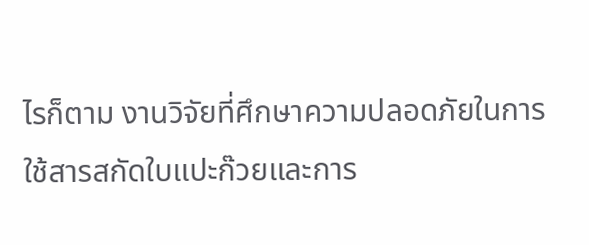ไรก็ตาม งานวิจัยที่ศึกษาความปลอดภัยในการใช้สารสกัดใบแปะก๊วยและการ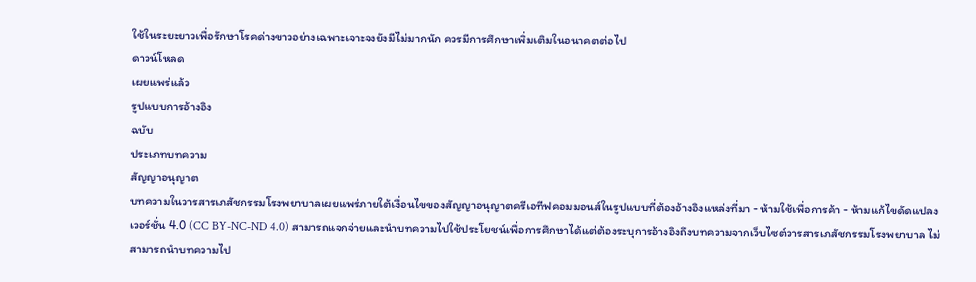ใช้ในระยะยาวเพื่อรักษาโรคด่างขาวอย่างเฉพาะเจาะจงยังมีไม่มากนัก ควรมีการศึกษาเพิ่มเติมในอนาคตต่อไป
ดาวน์โหลด
เผยแพร่แล้ว
รูปแบบการอ้างอิง
ฉบับ
ประเภทบทความ
สัญญาอนุญาต
บทความในวารสารเภสัชกรรมโรงพยาบาลเผยแพร่ภายใต้เงื่อนไขของสัญญาอนุญาตครีเอทีฟคอมมอนส์ในรูปแบบที่ต้องอ้างอิงแหล่งที่มา - ห้ามใช้เพื่อการค้า - ห้ามแก้ไขดัดแปลง เวอร์ชั่น 4.0 (CC BY-NC-ND 4.0) สามารถแจกจ่ายและนำบทความไปใช้ประโยชน์เพื่อการศึกษาได้แต่ต้องระบุการอ้างอิงถึงบทความจากเว็บไซต์วารสารเภสัชกรรมโรงพยาบาล ไม่สามารถนำบทความไป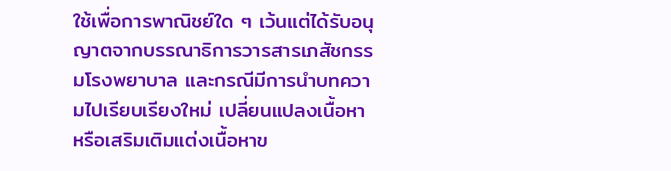ใช้เพื่อการพาณิชย์ใด ๆ เว้นแต่ได้รับอนุญาตจากบรรณาธิการวารสารเภสัชกรรมโรงพยาบาล และกรณีมีการนำบทความไปเรียบเรียงใหม่ เปลี่ยนแปลงเนื้อหา หรือเสริมเติมแต่งเนื้อหาข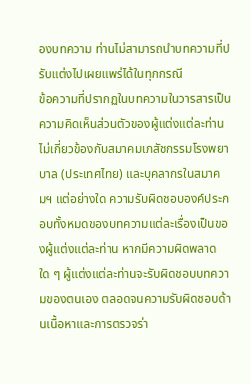องบทความ ท่านไม่สามารถนำบทความที่ปรับแต่งไปเผยแพร่ได้ในทุกกรณี
ข้อความที่ปรากฏในบทความในวารสารเป็นความคิดเห็นส่วนตัวของผู้แต่งแต่ละท่านไม่เกี่ยวข้องกับสมาคมเภสัชกรรมโรงพยาบาล (ประเทศไทย) และบุคลากรในสมาคมฯ แต่อย่างใด ความรับผิดชอบองค์ประกอบทั้งหมดของบทความแต่ละเรื่องเป็นของผู้แต่งแต่ละท่าน หากมีความผิดพลาดใด ๆ ผู้แต่งแต่ละท่านจะรับผิดชอบบทความของตนเอง ตลอดจนความรับผิดชอบด้านเนื้อหาและการตรวจร่า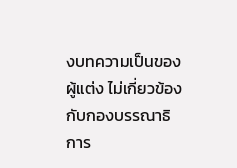งบทความเป็นของผู้แต่ง ไม่เกี่ยวข้องกับกองบรรณาธิการ